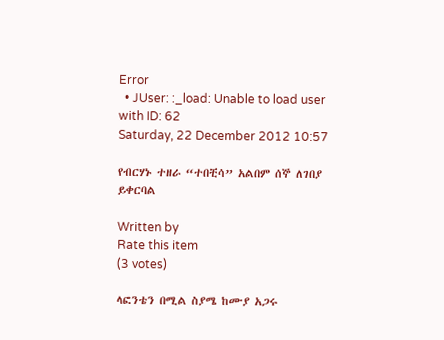Error
  • JUser: :_load: Unable to load user with ID: 62
Saturday, 22 December 2012 10:57

የብርሃኑ ተዘራ “ተበቺሳ” አልበም ሰኞ ለገበያ ይቀርባል

Written by
Rate this item
(3 votes)

ላፎንቴን በሚል ስያሜ ከሙያ አጋሩ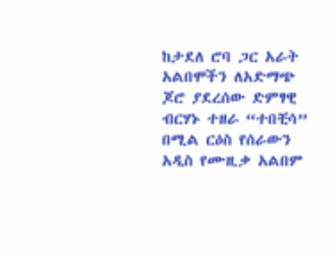ከታደለ ሮባ ጋር አራት አልበሞችን ለአድማጭ ጆሮ ያደረሰው ድምፃዊ ብርሃኑ ተዘራ “ተበቺሳ” በሚል ርዕስ የሰራውን አዲስ የሙዚቃ አልበም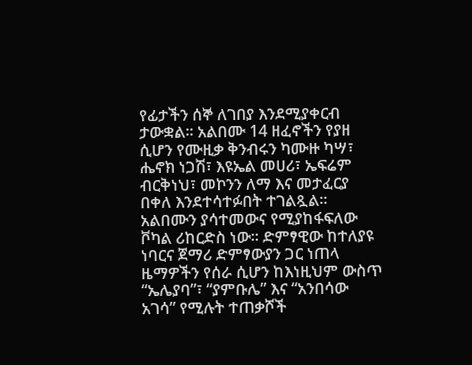የፊታችን ሰኞ ለገበያ እንደሚያቀርብ ታውቋል፡፡ አልበሙ 14 ዘፈኖችን የያዘ ሲሆን የሙዚቃ ቅንብሩን ካሙዙ ካሣ፣ ሔኖክ ነጋሽ፣ እዩኤል መሀሪ፣ ኤፍሬም ብርቅነህ፣ መኮንን ለማ እና መታፈርያ በቀለ እንደተሳተፉበት ተገልጿል፡፡ አልበሙን ያሳተመውና የሚያከፋፍለው ቮካል ሪከርድስ ነው፡፡ ድምፃዊው ከተለያዩ ነባርና ጀማሪ ድምፃውያን ጋር ነጠላ ዜማዎችን የሰራ ሲሆን ከእነዚህም ውስጥ “ኤሌያባ”፣ “ያምቡሌ” እና “አንበሳው አገሳ” የሚሉት ተጠቃሾች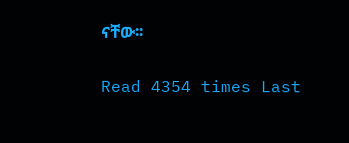ናቸው፡፡

Read 4354 times Last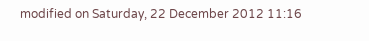modified on Saturday, 22 December 2012 11:16